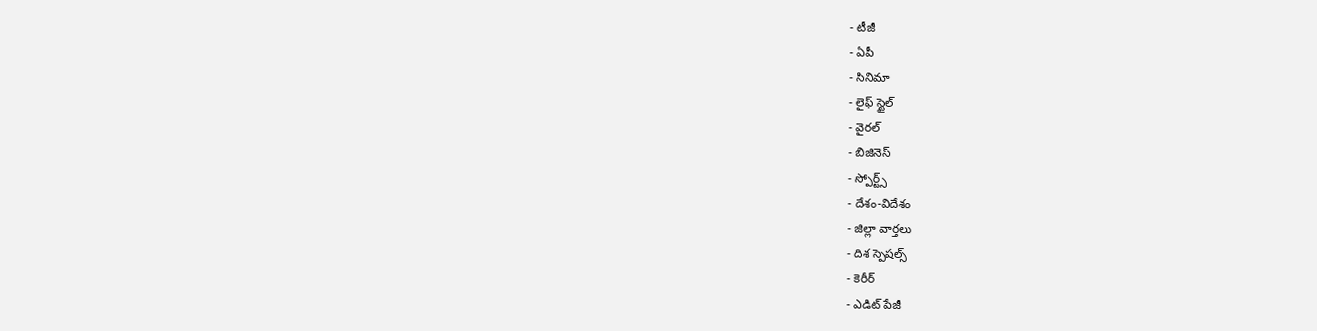- టీజీ
- ఏపీ
- సినిమా
- లైఫ్ స్టైల్
- వైరల్
- బిజినెస్
- స్పోర్ట్స్
- దేశం-విదేశం
- జిల్లా వార్తలు
- దిశ స్పెషల్స్
- కెరీర్
- ఎడిట్ పేజీ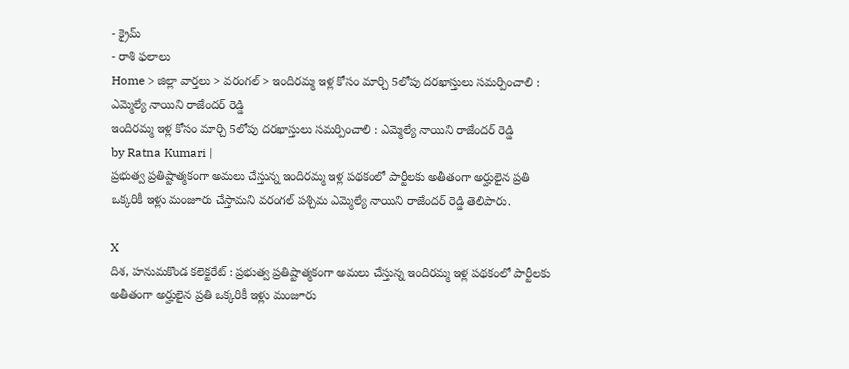- క్రైమ్
- రాశి ఫలాలు
Home > జిల్లా వార్తలు > వరంగల్ > ఇందిరమ్మ ఇళ్ల కోసం మార్చి 5లోపు దరఖాస్తులు సమర్పించాలి : ఎమ్మెల్యే నాయిని రాజేందర్ రెడ్డి
ఇందిరమ్మ ఇళ్ల కోసం మార్చి 5లోపు దరఖాస్తులు సమర్పించాలి : ఎమ్మెల్యే నాయిని రాజేందర్ రెడ్డి
by Ratna Kumari |
ప్రభుత్వ ప్రతిష్టాత్మకంగా అమలు చేస్తున్న ఇందిరమ్మ ఇళ్ల పథకంలో పార్టీలకు అతీతంగా అర్హులైన ప్రతి ఒక్కరికీ ఇళ్లు మంజూరు చేస్తామని వరంగల్ పశ్చిమ ఎమ్మెల్యే నాయిని రాజేందర్ రెడ్డి తెలిపారు.

X
దిశ, హనుమకొండ కలెక్టరేట్ : ప్రభుత్వ ప్రతిష్టాత్మకంగా అమలు చేస్తున్న ఇందిరమ్మ ఇళ్ల పథకంలో పార్టీలకు అతీతంగా అర్హులైన ప్రతి ఒక్కరికీ ఇళ్లు మంజూరు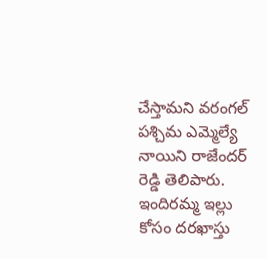చేస్తామని వరంగల్ పశ్చిమ ఎమ్మెల్యే నాయిని రాజేందర్ రెడ్డి తెలిపారు. ఇందిరమ్మ ఇల్లు కోసం దరఖాస్తు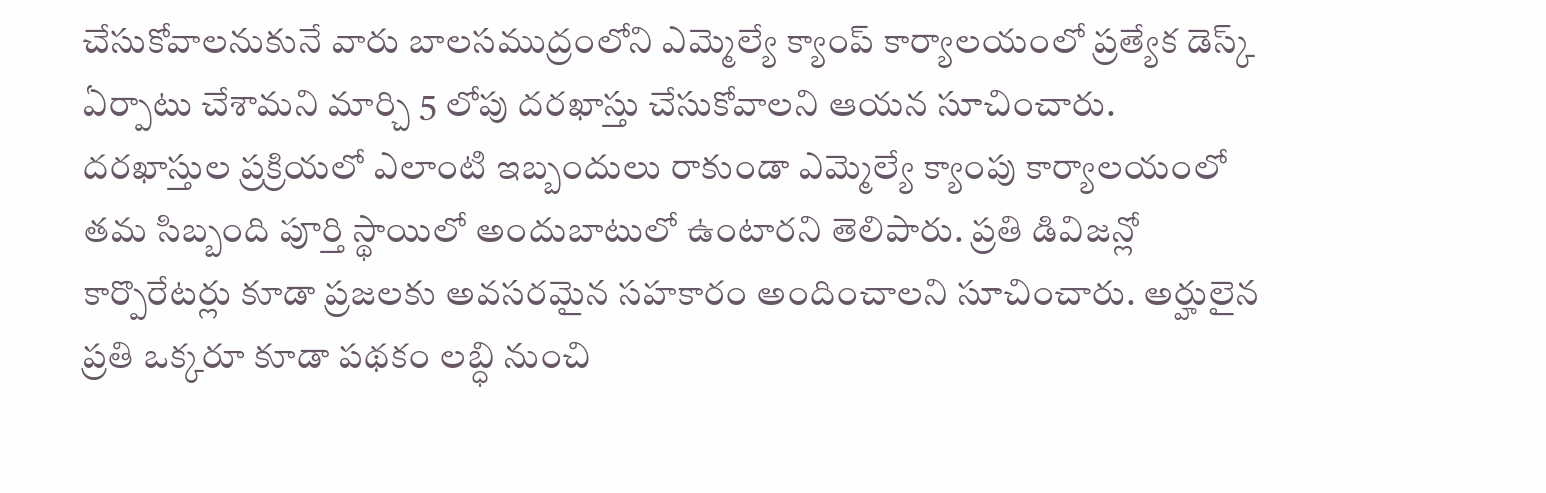చేసుకోవాలనుకునే వారు బాలసముద్రంలోని ఎమ్మెల్యే క్యాంప్ కార్యాలయంలో ప్రత్యేక డెస్క్ ఏర్పాటు చేశామని మార్చి 5 లోపు దరఖాస్తు చేసుకోవాలని ఆయన సూచించారు. దరఖాస్తుల ప్రక్రియలో ఎలాంటి ఇబ్బందులు రాకుండా ఎమ్మెల్యే క్యాంపు కార్యాలయంలో తమ సిబ్బంది పూర్తి స్థాయిలో అందుబాటులో ఉంటారని తెలిపారు. ప్రతి డివిజన్లో కార్పొరేటర్లు కూడా ప్రజలకు అవసరమైన సహకారం అందించాలని సూచించారు. అర్హులైన ప్రతి ఒక్కరూ కూడా పథకం లబ్ధి నుంచి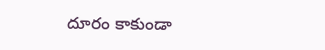దూరం కాకుండా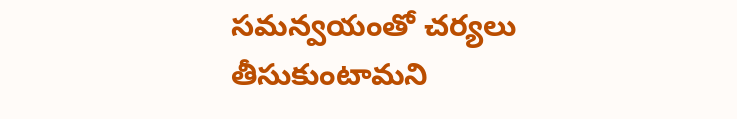సమన్వయంతో చర్యలు తీసుకుంటామని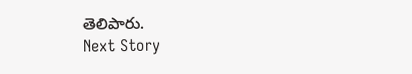తెలిపారు.
Next Story